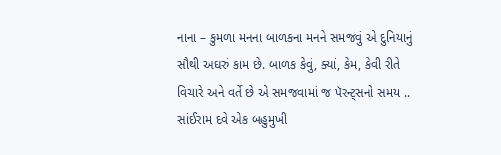નાના – કુમળા મનના બાળકના મનને સમજવું એ દુનિયાનું સૌથી અઘરું કામ છે. બાળક કેવું, ક્યાં, કેમ, કેવી રીતે વિચારે અને વર્તે છે એ સમજવામાં જ પૅરન્ટ્સનો સમય ..
સાંઈરામ દવે એક બહુમુખી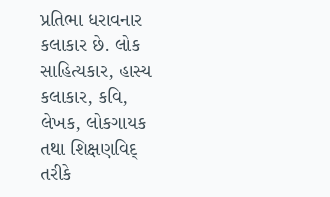પ્રતિભા ધરાવનાર કલાકાર છે. લોક સાહિત્યકાર, હાસ્ય કલાકાર, કવિ, લેખક, લોકગાયક તથા શિક્ષણવિદ્ તરીકે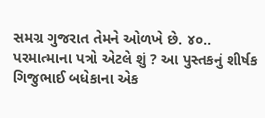સમગ્ર ગુજરાત તેમને ઓળખે છે. ૪૦..
પરમાત્માના પત્રો એટલે શું ? આ પુસ્તકનું શીર્ષક ગિજુભાઈ બધેકાના એક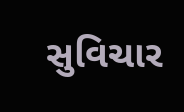સુવિચાર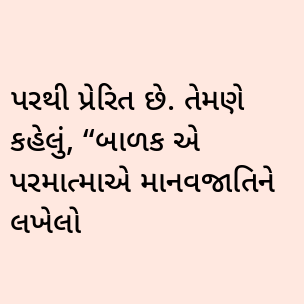પરથી પ્રેરિત છે. તેમણે કહેલું, “બાળક એ પરમાત્માએ માનવજાતિને લખેલો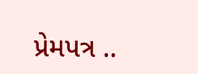પ્રેમપત્ર ..